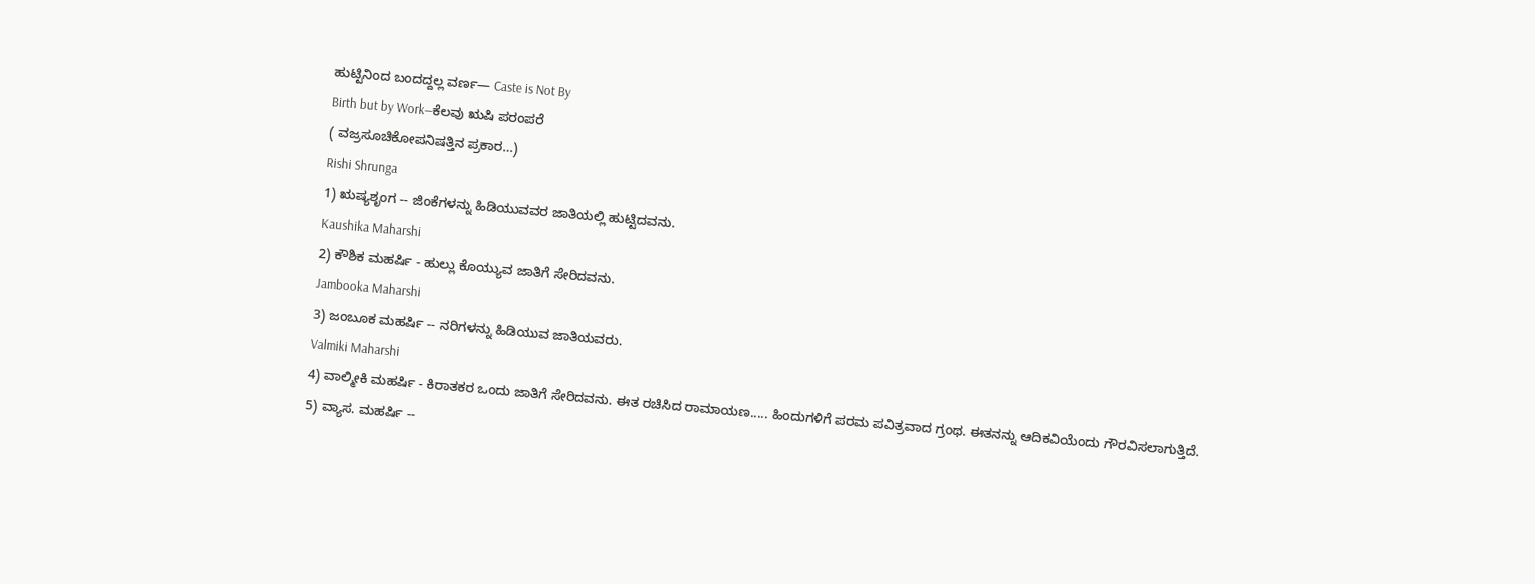ಹುಟ್ಟಿನಿಂದ ಬಂದದ್ದಲ್ಲ ವರ್ಣ— Caste is Not By
Birth but by Work—ಕೆಲವು ಋಷಿ ಪರಂಪರೆ
( ವಜ್ರಸೂಚಿಕೋಪನಿಷತ್ತಿನ ಪ್ರಕಾರ…)
Rishi Shrunga
1) ಋಷ್ಯಶೃಂಗ -- ಜಿಂಕೆಗಳನ್ನು ಹಿಡಿಯುವವರ ಜಾತಿಯಲ್ಲಿ ಹುಟ್ಟಿದವನು.
Kaushika Maharshi
2) ಕೌಶಿಕ ಮಹರ್ಷಿ - ಹುಲ್ಲು ಕೊಯ್ಯುವ ಜಾತಿಗೆ ಸೇರಿದವನು.
Jambooka Maharshi
3) ಜಂಬೂಕ ಮಹರ್ಷಿ -- ನರಿಗಳನ್ನು ಹಿಡಿಯುವ ಜಾತಿಯವರು.
Valmiki Maharshi
4) ವಾಲ್ಮೀಕಿ ಮಹರ್ಷಿ - ಕಿರಾತಕರ ಒಂದು ಜಾತಿಗೆ ಸೇರಿದವನು. ಈತ ರಚಿಸಿದ ರಾಮಾಯಣ..... ಹಿಂದುಗಳಿಗೆ ಪರಮ ಪವಿತ್ರವಾದ ಗ್ರಂಥ. ಈತನನ್ನು ಆದಿಕವಿಯೆಂದು ಗೌರವಿಸಲಾಗುತ್ತಿದೆ.
5) ವ್ಯಾಸ. ಮಹರ್ಷಿ --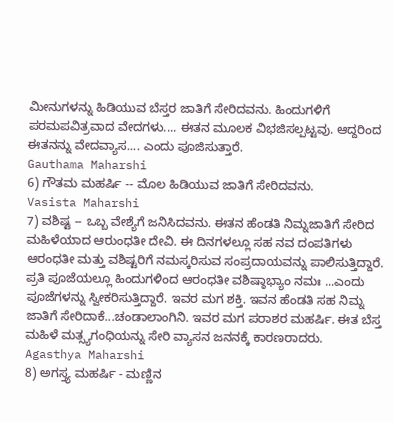ಮೀನುಗಳನ್ನು ಹಿಡಿಯುವ ಬೆಸ್ತರ ಜಾತಿಗೆ ಸೇರಿದವನು. ಹಿಂದುಗಳಿಗೆ ಪರಮಪವಿತ್ರವಾದ ವೇದಗಳು.... ಈತನ ಮೂಲಕ ವಿಭಜಿಸಲ್ಪಟ್ಟವು. ಆದ್ದರಿಂದ ಈತನನ್ನು ವೇದವ್ಯಾಸ.... ಎಂದು ಪೂಜಿಸುತ್ತಾರೆ.
Gauthama Maharshi
6) ಗೌತಮ ಮಹರ್ಷಿ -- ಮೊಲ ಹಿಡಿಯುವ ಜಾತಿಗೆ ಸೇರಿದವನು.
Vasista Maharshi
7) ವಶಿಷ್ಟ -- ಒಬ್ಬ ವೇಶ್ಯೆಗೆ ಜನಿಸಿದವನು. ಈತನ ಹೆಂಡತಿ ನಿಮ್ನಜಾತಿಗೆ ಸೇರಿದ ಮಹಿಳೆಯಾದ ಆರುಂಧತೀ ದೇವಿ. ಈ ದಿನಗಳಲ್ಲೂ ಸಹ ನವ ದಂಪತಿಗಳು ಆರಂಧತೀ ಮತ್ತು ವಶಿಷ್ಟರಿಗೆ ನಮಸ್ಕರಿಸುವ ಸಂಪ್ರದಾಯವನ್ನು ಪಾಲಿಸುತ್ತಿದ್ದಾರೆ. ಪ್ರತಿ ಪೂಜೆಯಲ್ಲೂ ಹಿಂದುಗಳಿಂದ ಆರಂಧತೀ ವಶಿಷ್ಠಾಭ್ಯಾಂ ನಮಃ ...ಎಂದು ಪೂಜೆಗಳನ್ನು ಸ್ವೀಕರಿಸುತ್ತಿದ್ದಾರೆ. ಇವರ ಮಗ ಶಕ್ತಿ. ಇವನ ಹೆಂಡತಿ ಸಹ ನಿಮ್ನ ಜಾತಿಗೆ ಸೇರಿದಾಕೆ...ಚಂಡಾಲಾಂಗಿನಿ. ಇವರ ಮಗ ಪರಾಶರ ಮಹರ್ಷಿ. ಈತ ಬೆಸ್ತ ಮಹಿಳೆ ಮತ್ಸ್ಯಗಂಧಿಯನ್ನು ಸೇರಿ ವ್ಯಾಸನ ಜನನಕ್ಕೆ ಕಾರಣರಾದರು.
Agasthya Maharshi
8) ಅಗಸ್ತ್ಯ ಮಹರ್ಷಿ - ಮಣ್ಣಿನ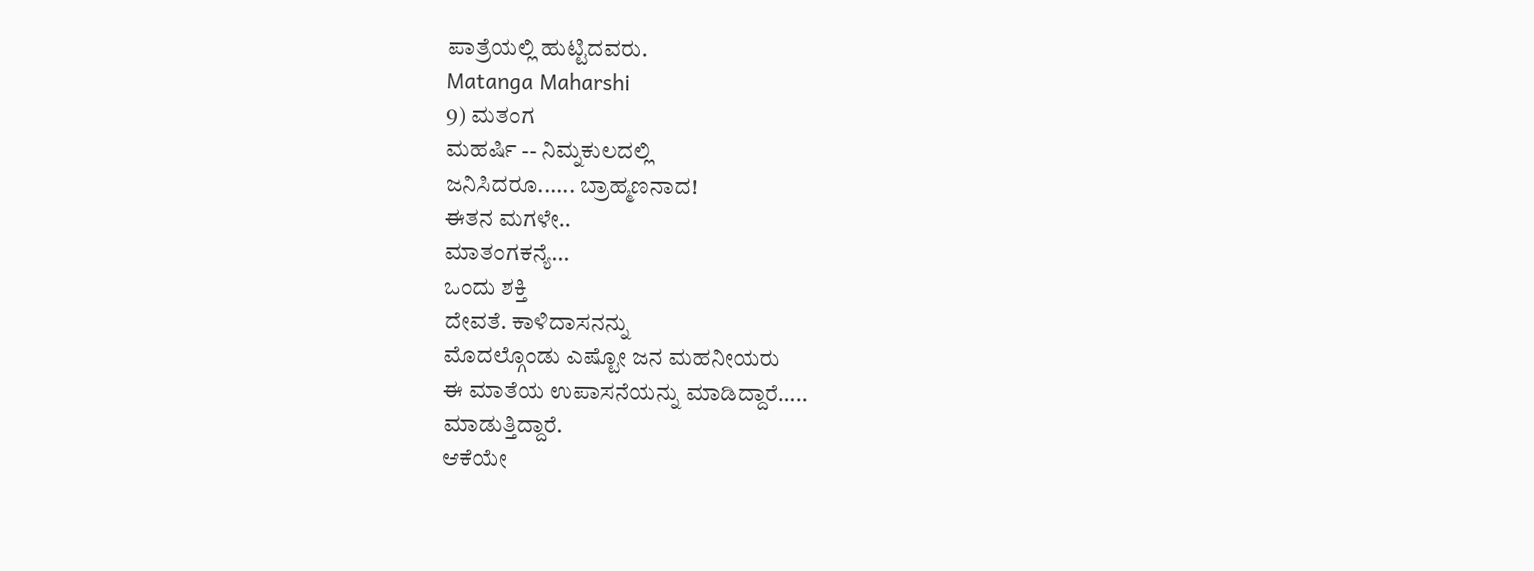ಪಾತ್ರೆಯಲ್ಲಿ ಹುಟ್ಟಿದವರು.
Matanga Maharshi
9) ಮತಂಗ
ಮಹರ್ಷಿ -- ನಿಮ್ನಕುಲದಲ್ಲಿ
ಜನಿಸಿದರೂ...... ಬ್ರಾಹ್ಮಣನಾದ!
ಈತನ ಮಗಳೇ..
ಮಾತಂಗಕನ್ಯೆ...
ಒಂದು ಶಕ್ತಿ
ದೇವತೆ. ಕಾಳಿದಾಸನನ್ನು
ಮೊದಲ್ಗೊಂಡು ಎಷ್ಟೋ ಜನ ಮಹನೀಯರು
ಈ ಮಾತೆಯ ಉಪಾಸನೆಯನ್ನು ಮಾಡಿದ್ದಾರೆ…..
ಮಾಡುತ್ತಿದ್ದಾರೆ.
ಆಕೆಯೇ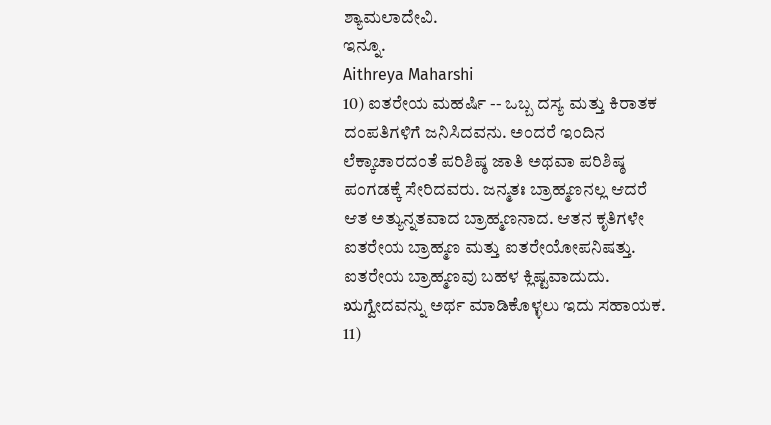ಶ್ಯಾಮಲಾದೇವಿ.
ಇನ್ನೂ.
Aithreya Maharshi
10) ಐತರೇಯ ಮಹರ್ಷಿ -- ಒಬ್ಬ ದಸ್ಯ ಮತ್ತು ಕಿರಾತಕ ದಂಪತಿಗಳಿಗೆ ಜನಿಸಿದವನು. ಅಂದರೆ ಇಂದಿನ ಲೆಕ್ಕಾಚಾರದಂತೆ ಪರಿಶಿಷ್ಠ ಜಾತಿ ಅಥವಾ ಪರಿಶಿಷ್ಠ ಪಂಗಡಕ್ಕೆ ಸೇರಿದವರು. ಜನ್ಮತಃ ಬ್ರಾಹ್ಮಣನಲ್ಲ ಆದರೆ ಆತ ಅತ್ಯುನ್ನತವಾದ ಬ್ರಾಹ್ಮಣನಾದ. ಆತನ ಕೃತಿಗಳೇ ಐತರೇಯ ಬ್ರಾಹ್ಮಣ ಮತ್ತು ಐತರೇಯೋಪನಿಷತ್ತು. ಐತರೇಯ ಬ್ರಾಹ್ಮಣವು ಬಹಳ ಕ್ಲಿಷ್ಟವಾದುದು. ಋಗ್ವೇದವನ್ನು ಅರ್ಥ ಮಾಡಿಕೊಳ್ಳಲು ಇದು ಸಹಾಯಕ.
11)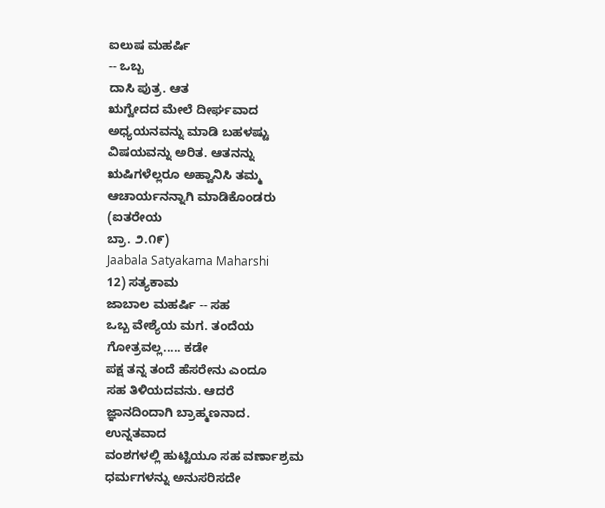ಐಲುಷ ಮಹರ್ಷಿ
-- ಒಬ್ಬ
ದಾಸಿ ಪುತ್ರ. ಆತ
ಋಗ್ವೇದದ ಮೇಲೆ ದೀರ್ಘವಾದ
ಅಧ್ಯಯನವನ್ನು ಮಾಡಿ ಬಹಳಷ್ಟು
ವಿಷಯವನ್ನು ಅರಿತ. ಆತನನ್ನು
ಋಷಿಗಳೆಲ್ಲರೂ ಅಹ್ವಾನಿಸಿ ತಮ್ಮ
ಆಚಾರ್ಯನನ್ನಾಗಿ ಮಾಡಿಕೊಂಡರು
(ಐತರೇಯ
ಬ್ರಾ. ೨.೧೯)
Jaabala Satyakama Maharshi
12) ಸತ್ಯಕಾಮ
ಜಾಬಾಲ ಮಹರ್ಷಿ -- ಸಹ
ಒಬ್ಬ ವೇಶ್ಯೆಯ ಮಗ. ತಂದೆಯ
ಗೋತ್ರವಲ್ಲ..... ಕಡೇ
ಪಕ್ಷ ತನ್ನ ತಂದೆ ಹೆಸರೇನು ಎಂದೂ
ಸಹ ತಿಳಿಯದವನು. ಆದರೆ
ಜ್ಞಾನದಿಂದಾಗಿ ಬ್ರಾಹ್ಮಣನಾದ.
ಉನ್ನತವಾದ
ವಂಶಗಳಲ್ಲಿ ಹುಟ್ಟಿಯೂ ಸಹ ವರ್ಣಾಶ್ರಮ
ಧರ್ಮಗಳನ್ನು ಅನುಸರಿಸದೇ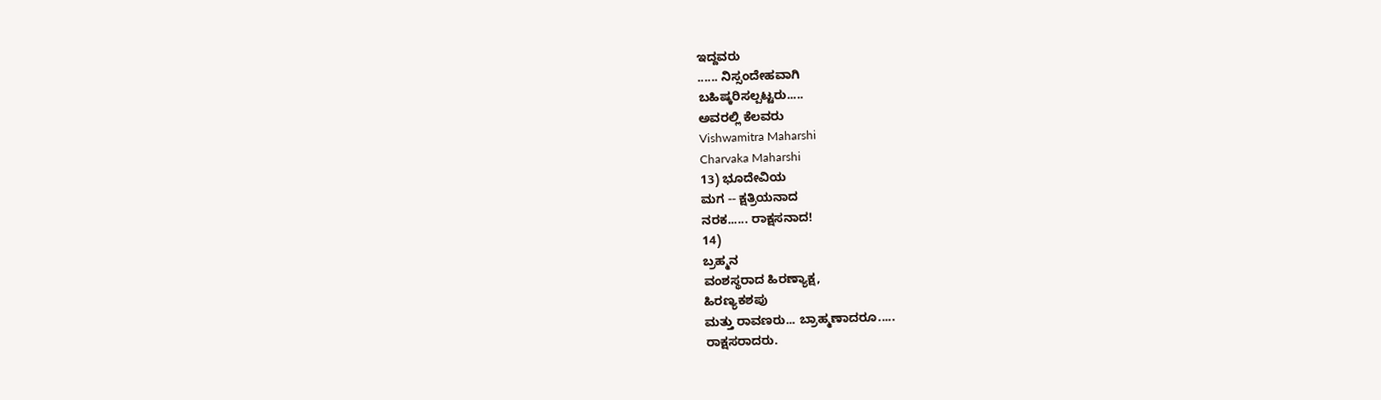ಇದ್ದವರು
...... ನಿಸ್ಸಂದೇಹವಾಗಿ
ಬಹಿಷ್ಕರಿಸಲ್ಪಟ್ಟರು.....
ಅವರಲ್ಲಿ ಕೆಲವರು
Vishwamitra Maharshi
Charvaka Maharshi
13) ಭೂದೇವಿಯ
ಮಗ -- ಕ್ಷತ್ರಿಯನಾದ
ನರಕ...... ರಾಕ್ಷಸನಾದ!
14)
ಬ್ರಹ್ಮನ
ವಂಶಸ್ಥರಾದ ಹಿರಣ್ಯಾಕ್ಷ,
ಹಿರಣ್ಯಕಶಪು
ಮತ್ತು ರಾವಣರು... ಬ್ರಾಹ್ಮಣಾದರೂ.....
ರಾಕ್ಷಸರಾದರು.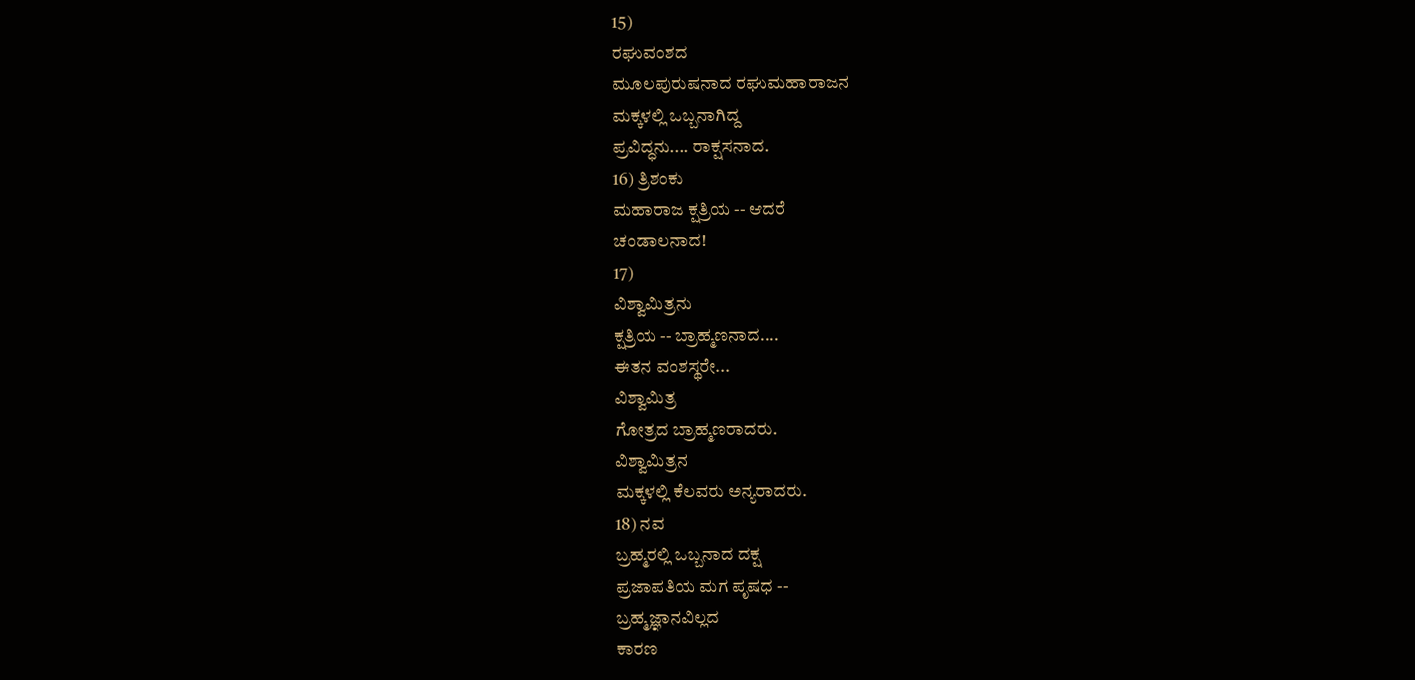15)
ರಘುವಂಶದ
ಮೂಲಪುರುಷನಾದ ರಘುಮಹಾರಾಜನ
ಮಕ್ಕಳಲ್ಲಿ ಒಬ್ಬನಾಗಿದ್ದ
ಪ್ರವಿದ್ಧನು.... ರಾಕ್ಷಸನಾದ.
16) ತ್ರಿಶಂಕು
ಮಹಾರಾಜ ಕ್ಷತ್ರಿಯ -- ಆದರೆ
ಚಂಡಾಲನಾದ!
17)
ವಿಶ್ವಾಮಿತ್ರನು
ಕ್ಷತ್ರಿಯ -- ಬ್ರಾಹ್ಮಣನಾದ....
ಈತನ ವಂಶಸ್ಥರೇ...
ವಿಶ್ವಾಮಿತ್ರ
ಗೋತ್ರದ ಬ್ರಾಹ್ಮಣರಾದರು.
ವಿಶ್ವಾಮಿತ್ರನ
ಮಕ್ಕಳಲ್ಲಿ ಕೆಲವರು ಅನ್ಯರಾದರು.
18) ನವ
ಬ್ರಹ್ಮರಲ್ಲಿ ಒಬ್ಬನಾದ ದಕ್ಷ
ಪ್ರಜಾಪತಿಯ ಮಗ ಪೃಷಧ --
ಬ್ರಹ್ಮಜ್ಞಾನವಿಲ್ಲದ
ಕಾರಣ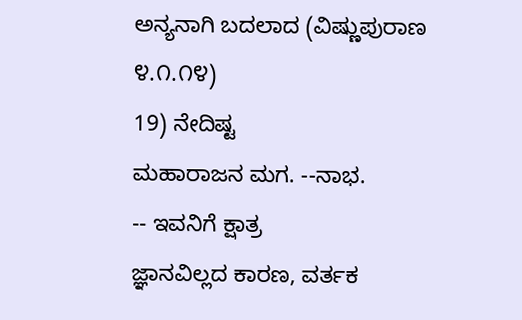ಅನ್ಯನಾಗಿ ಬದಲಾದ (ವಿಷ್ಣುಪುರಾಣ
೪.೧.೧೪)
19) ನೇದಿಷ್ಟ
ಮಹಾರಾಜನ ಮಗ. --ನಾಭ.
-- ಇವನಿಗೆ ಕ್ಷಾತ್ರ
ಜ್ಞಾನವಿಲ್ಲದ ಕಾರಣ, ವರ್ತಕ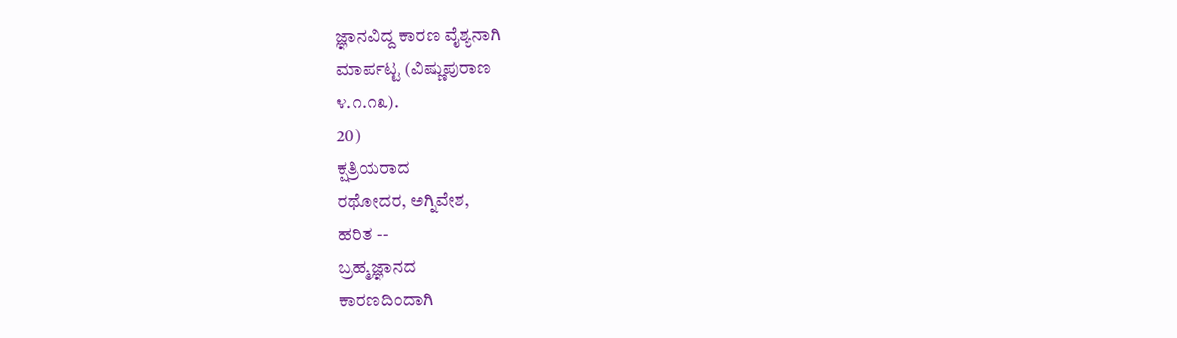ಜ್ಞಾನವಿದ್ದ ಕಾರಣ ವೈಶ್ಯನಾಗಿ
ಮಾರ್ಪಟ್ಟ (ವಿಷ್ಣುಪುರಾಣ
೪.೧.೧೩).
20)
ಕ್ಷತ್ರಿಯರಾದ
ರಥೋದರ, ಅಗ್ನಿವೇಶ,
ಹರಿತ --
ಬ್ರಹ್ಮಜ್ಞಾನದ
ಕಾರಣದಿಂದಾಗಿ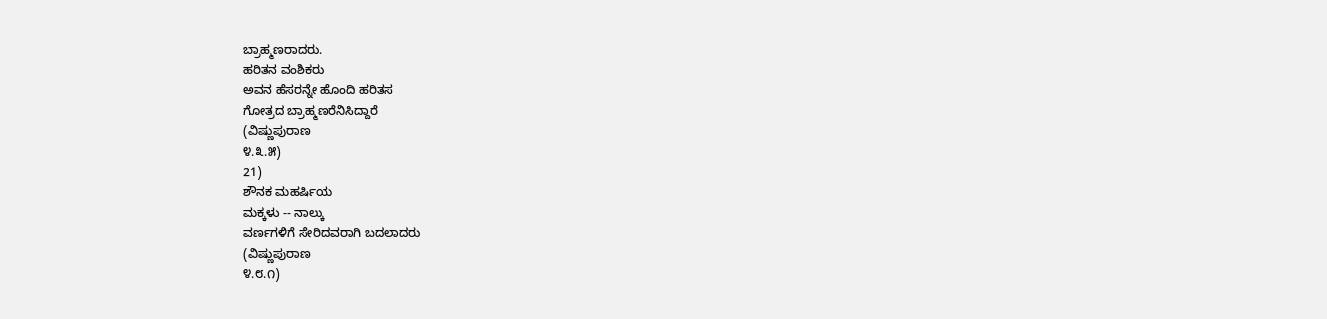ಬ್ರಾಹ್ಮಣರಾದರು.
ಹರಿತನ ವಂಶಿಕರು
ಅವನ ಹೆಸರನ್ನೇ ಹೊಂದಿ ಹರಿತಸ
ಗೋತ್ರದ ಬ್ರಾಹ್ಮಣರೆನಿಸಿದ್ದಾರೆ
(ವಿಷ್ಣುಪುರಾಣ
೪.೩.೫)
21)
ಶೌನಕ ಮಹರ್ಷಿಯ
ಮಕ್ಕಳು -- ನಾಲ್ಕು
ವರ್ಣಗಳಿಗೆ ಸೇರಿದವರಾಗಿ ಬದಲಾದರು
(ವಿಷ್ಣುಪುರಾಣ
೪.೮.೧)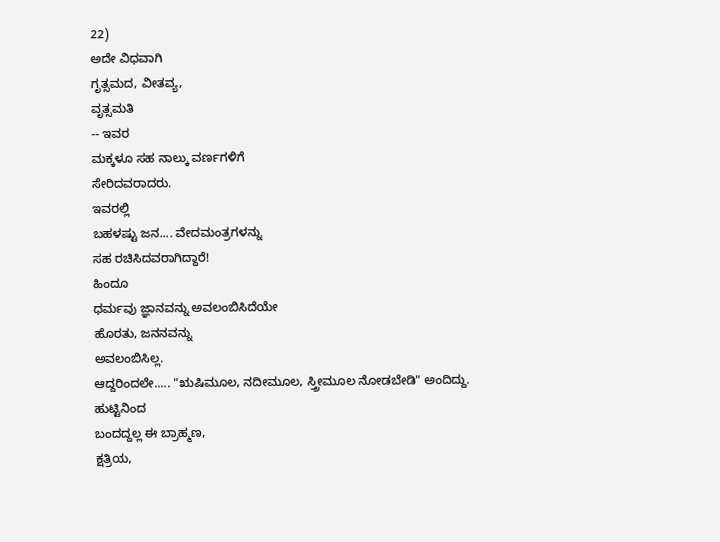22)
ಅದೇ ವಿಧವಾಗಿ
ಗೃತ್ಸಮದ, ವೀತವ್ಯ,
ವೃತ್ಸಮತಿ
-- ಇವರ
ಮಕ್ಕಳೂ ಸಹ ನಾಲ್ಕು ವರ್ಣಗಳಿಗೆ
ಸೇರಿದವರಾದರು.
ಇವರಲ್ಲಿ
ಬಹಳಷ್ಟು ಜನ.... ವೇದಮಂತ್ರಗಳನ್ನು
ಸಹ ರಚಿಸಿದವರಾಗಿದ್ದಾರೆ!
ಹಿಂದೂ
ಧರ್ಮವು ಜ್ಞಾನವನ್ನು ಅವಲಂಬಿಸಿದೆಯೇ
ಹೊರತು, ಜನನವನ್ನು
ಅವಲಂಬಿಸಿಲ್ಲ.
ಆದ್ದರಿಂದಲೇ..... "ಋಷಿಮೂಲ, ನದೀಮೂಲ, ಸ್ತ್ರೀಮೂಲ ನೋಡಬೇಡಿ" ಅಂದಿದ್ದು.
ಹುಟ್ಟಿನಿಂದ
ಬಂದದ್ದಲ್ಲ ಈ ಬ್ರಾಹ್ಮಣ,
ಕ್ಷತ್ರಿಯ,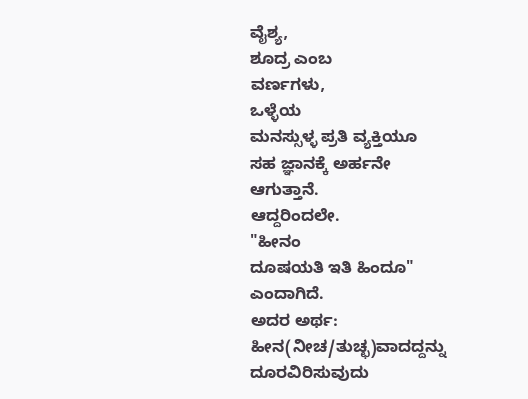ವೈಶ್ಯ,
ಶೂದ್ರ ಎಂಬ
ವರ್ಣಗಳು,
ಒಳ್ಳೆಯ
ಮನಸ್ಸುಳ್ಳ ಪ್ರತಿ ವ್ಯಕ್ತಿಯೂ
ಸಹ ಜ್ಞಾನಕ್ಕೆ ಅರ್ಹನೇ
ಆಗುತ್ತಾನೆ.
ಆದ್ದರಿಂದಲೇ.
"ಹೀನಂ
ದೂಷಯತಿ ಇತಿ ಹಿಂದೂ"
ಎಂದಾಗಿದೆ.
ಅದರ ಅರ್ಥ:
ಹೀನ(ನೀಚ/ತುಚ್ಛ)ವಾದದ್ದನ್ನು
ದೂರವಿರಿಸುವುದು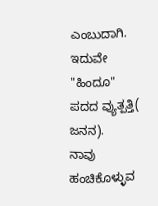ಎಂಬುದಾಗಿ.
ಇದುವೇ "ಹಿಂದೂ"
ಪದದ ವ್ಯುತ್ಪತ್ತಿ(
ಜನನ).
ನಾವು
ಹಂಚಿಕೊಳ್ಳುವ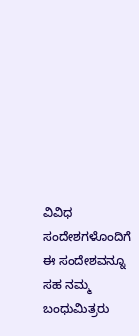ವಿವಿಧ ಸಂದೇಶಗಳೊಂದಿಗೆ
ಈ ಸಂದೇಶವನ್ನೂ ಸಹ ನಮ್ಮ ಬಂಧುಮಿತ್ರರು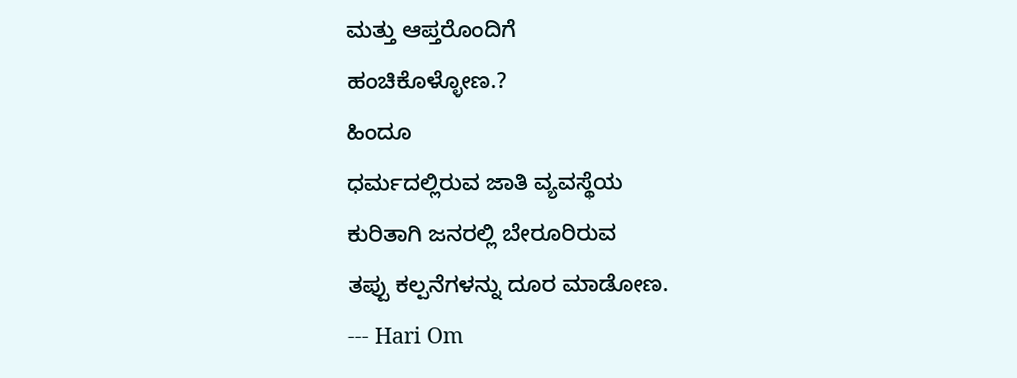ಮತ್ತು ಆಪ್ತರೊಂದಿಗೆ
ಹಂಚಿಕೊಳ್ಳೋಣ.?
ಹಿಂದೂ
ಧರ್ಮದಲ್ಲಿರುವ ಜಾತಿ ವ್ಯವಸ್ಥೆಯ
ಕುರಿತಾಗಿ ಜನರಲ್ಲಿ ಬೇರೂರಿರುವ
ತಪ್ಪು ಕಲ್ಪನೆಗಳನ್ನು ದೂರ ಮಾಡೋಣ.
--- Hari Om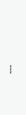---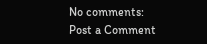No comments:
Post a Comment